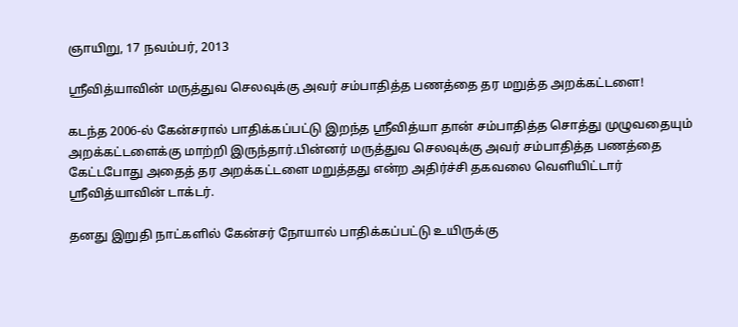ஞாயிறு, 17 நவம்பர், 2013

ஸ்ரீவித்யாவின் மருத்துவ செலவுக்கு அவர் சம்பாதித்த பணத்தை தர மறுத்த அறக்கட்டளை!

கடந்த 2006-ல் கேன்சரால் பாதிக்கப்பட்டு இறந்த ஸ்ரீவித்யா தான் சம்பாதித்த சொத்து முழுவதையும் அறக்கட்டளைக்கு மாற்றி இருந்தார்.பின்னர் மருத்துவ செலவுக்கு அவர் சம்பாதித்த பணத்தை கேட்டபோது அதைத் தர அறக்கட்டளை மறுத்தது என்ற அதிர்ச்சி தகவலை வெளியிட்டார் ஸ்ரீவித்யாவின் டாக்டர்.

தனது இறுதி நாட்களில் கேன்சர் நோயால் பாதிக்கப்பட்டு உயிருக்கு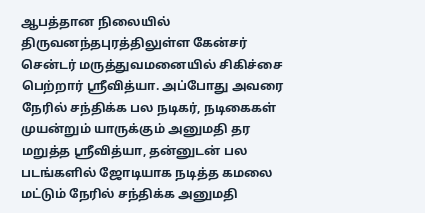ஆபத்தான நிலையில் திருவனந்தபுரத்திலுள்ள கேன்சர் சென்டர் மருத்துவமனையில் சிகிச்சை பெற்றார் ஸ்ரீவித்யா. அப்போது அவரை நேரில் சந்திக்க பல நடிகர், நடிகைகள் முயன்றும் யாருக்கும் அனுமதி தர மறுத்த ஸ்ரீவித்யா, தன்னுடன் பல படங்களில் ஜோடியாக நடித்த கமலை மட்டும் நேரில் சந்திக்க அனுமதி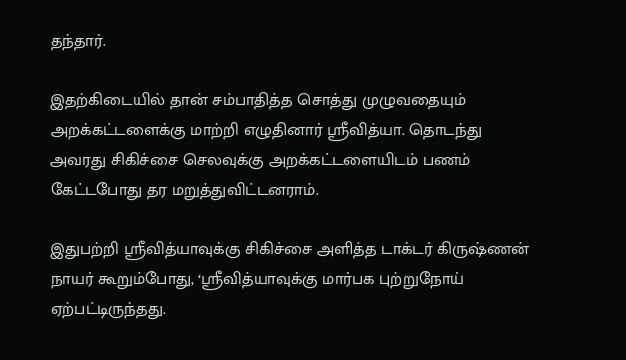தந்தார்.

இதற்கிடையில் தான் சம்பாதித்த சொத்து முழுவதையும் அறக்கட்டளைக்கு மாற்றி எழுதினார் ஸ்ரீவித்யா. தொடந்து அவரது சிகிச்சை செலவுக்கு அறக்கட்டளையிடம் பணம் கேட்டபோது தர மறுத்துவிட்டனராம்.

இதுபற்றி ஸ்ரீவித்யாவுக்கு சிகிச்சை அளித்த டாக்டர் கிருஷ்ணன் நாயர் கூறும்போது, ‘ஸ்ரீவித்யாவுக்கு மார்பக புற்றுநோய் ஏற்பட்டிருந்தது.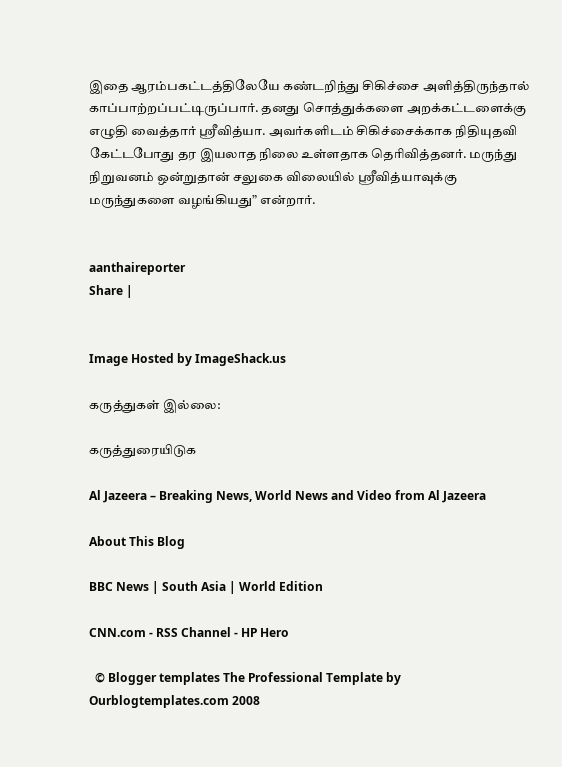இதை ஆரம்பகட்டத்திலேயே கண்டறிந்து சிகிச்சை அளித்திருந்தால் காப்பாற்றப்பட்டிருப்பார். தனது சொத்துக்களை அறக்கட்டளைக்கு எழுதி வைத்தார் ஸ்ரீவித்யா. அவர்களிடம் சிகிச்சைக்காக நிதியுதவி கேட்டபோது தர இயலாத நிலை உள்ளதாக தெரிவித்தனர். மருந்து நிறுவனம் ஒன்றுதான் சலுகை விலையில் ஸ்ரீவித்யாவுக்கு மருந்துகளை வழங்கியது” என்றார்.


aanthaireporter
Share |


Image Hosted by ImageShack.us

கருத்துகள் இல்லை:

கருத்துரையிடுக

Al Jazeera – Breaking News, World News and Video from Al Jazeera

About This Blog

BBC News | South Asia | World Edition

CNN.com - RSS Channel - HP Hero

  © Blogger templates The Professional Template by Ourblogtemplates.com 2008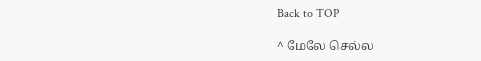Back to TOP

^ மேலே செல்ல